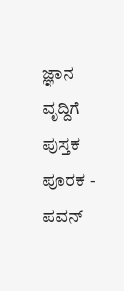ಜ್ಞಾನ ವೃದ್ದಿಗೆ ಪುಸ್ತಕ ಪೂರಕ - ಪವನ್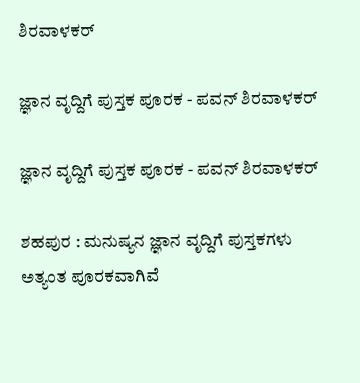ಶಿರವಾಳಕರ್

ಜ್ಞಾನ ವೃದ್ದಿಗೆ ಪುಸ್ತಕ ಪೂರಕ - ಪವನ್ ಶಿರವಾಳಕರ್

ಜ್ಞಾನ ವೃದ್ದಿಗೆ ಪುಸ್ತಕ ಪೂರಕ - ಪವನ್ ಶಿರವಾಳಕರ್

ಶಹಪುರ : ಮನುಷ್ಯನ ಜ್ಞಾನ ವೃದ್ದಿಗೆ ಪುಸ್ತಕಗಳು ಅತ್ಯಂತ ಪೂರಕವಾಗಿವೆ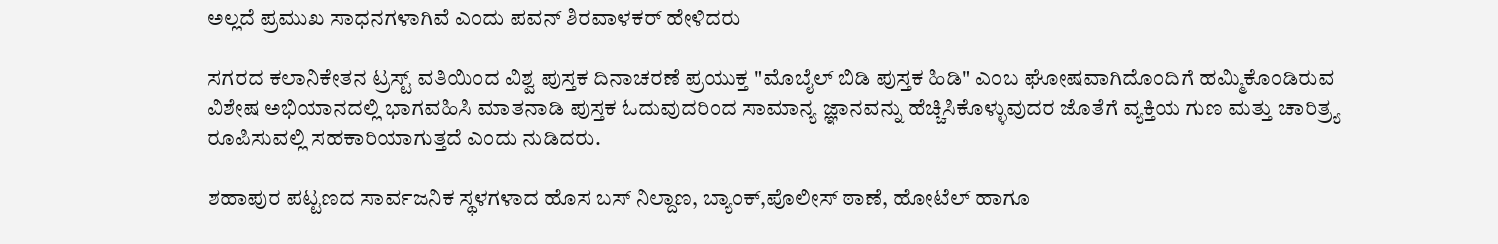ಅಲ್ಲದೆ ಪ್ರಮುಖ ಸಾಧನಗಳಾಗಿವೆ ಎಂದು ಪವನ್ ಶಿರವಾಳಕರ್ ಹೇಳಿದರು

ಸಗರದ ಕಲಾನಿಕೇತನ ಟ್ರಸ್ಟ್ ವತಿಯಿಂದ ವಿಶ್ವ ಪುಸ್ತಕ ದಿನಾಚರಣೆ ಪ್ರಯುಕ್ತ "ಮೊಬೈಲ್ ಬಿಡಿ ಪುಸ್ತಕ ಹಿಡಿ" ಎಂಬ ಘೋಷವಾಗಿದೊಂದಿಗೆ ಹಮ್ಮಿಕೊಂಡಿರುವ ವಿಶೇಷ ಅಭಿಯಾನದಲ್ಲಿ ಭಾಗವಹಿಸಿ ಮಾತನಾಡಿ ಪುಸ್ತಕ ಓದುವುದರಿಂದ ಸಾಮಾನ್ಯ ಜ್ಞಾನವನ್ನು ಹೆಚ್ಚಿಸಿಕೊಳ್ಳುವುದರ ಜೊತೆಗೆ ವ್ಯಕ್ತಿಯ ಗುಣ ಮತ್ತು ಚಾರಿತ್ರ್ಯ ರೂಪಿಸುವಲ್ಲಿ ಸಹಕಾರಿಯಾಗುತ್ತದೆ ಎಂದು ನುಡಿದರು.

ಶಹಾಪುರ ಪಟ್ಟಣದ ಸಾರ್ವಜನಿಕ ಸ್ಥಳಗಳಾದ ಹೊಸ ಬಸ್ ನಿಲ್ದಾಣ, ಬ್ಯಾಂಕ್,ಪೊಲೀಸ್ ಠಾಣೆ, ಹೋಟೆಲ್ ಹಾಗೂ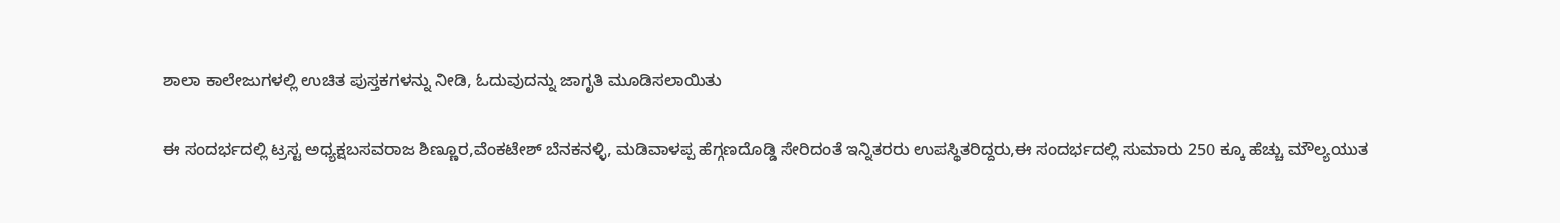ಶಾಲಾ ಕಾಲೇಜುಗಳಲ್ಲಿ ಉಚಿತ ಪುಸ್ತಕಗಳನ್ನು ನೀಡಿ, ಓದುವುದನ್ನು ಜಾಗೃತಿ ಮೂಡಿಸಲಾಯಿತು

ಈ ಸಂದರ್ಭದಲ್ಲಿ ಟ್ರಸ್ಟ ಅಧ್ಯಕ್ಷಬಸವರಾಜ ಶಿಣ್ಣೂರ,ವೆಂಕಟೇಶ್ ಬೆನಕನಳ್ಳಿ, ಮಡಿವಾಳಪ್ಪ ಹೆಗ್ಗಣದೊಡ್ಡಿ ಸೇರಿದಂತೆ ಇನ್ನಿತರರು ಉಪಸ್ಥಿತರಿದ್ದರು,ಈ ಸಂದರ್ಭದಲ್ಲಿ ಸುಮಾರು 250 ಕ್ಕೂ ಹೆಚ್ಚು ಮೌಲ್ಯಯುತ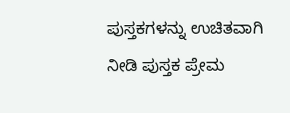ಪುಸ್ತಕಗಳನ್ನು ಉಚಿತವಾಗಿ ನೀಡಿ ಪುಸ್ತಕ ಪ್ರೇಮ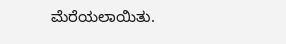ಮೆರೆಯಲಾಯಿತು.